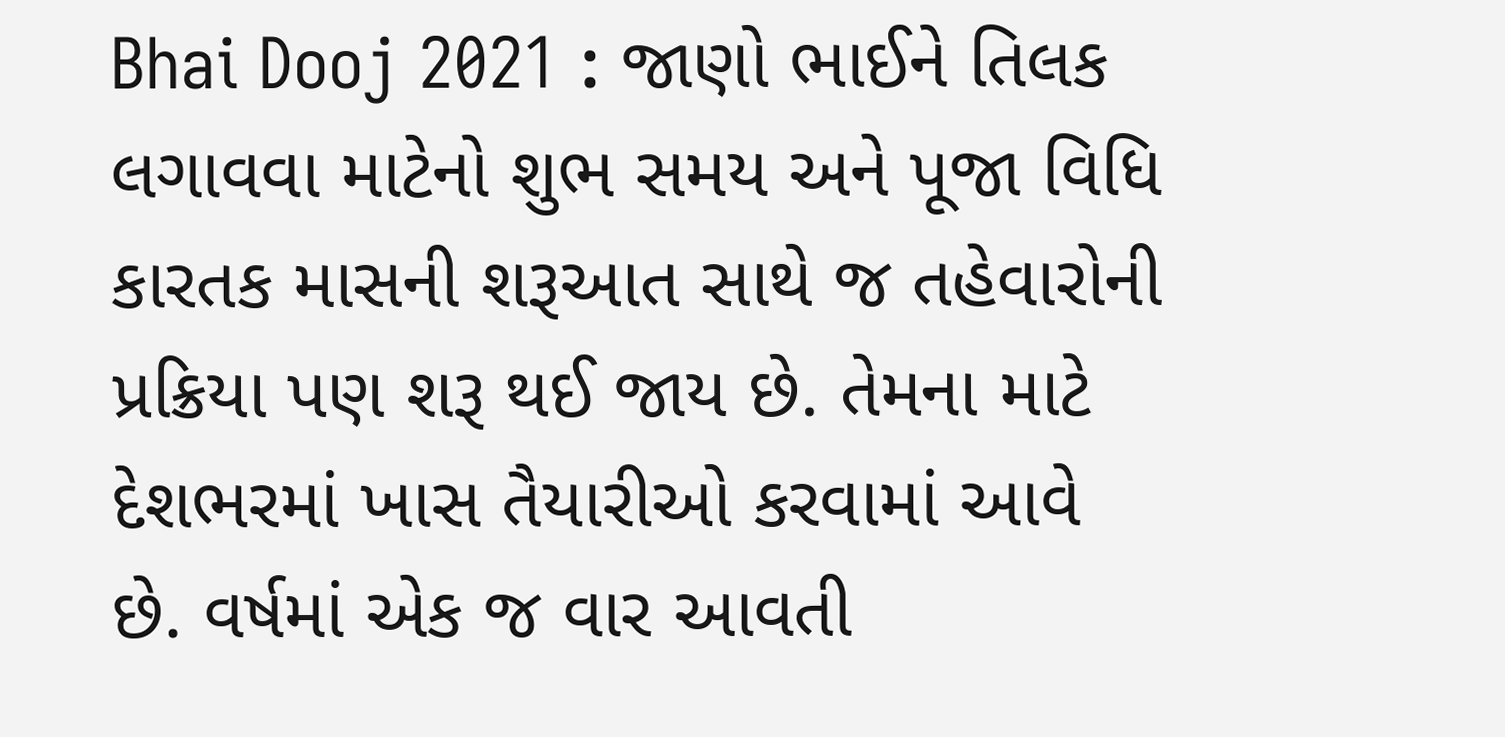Bhai Dooj 2021 : જાણો ભાઈને તિલક લગાવવા માટેનો શુભ સમય અને પૂજા વિધિ
કારતક માસની શરૂઆત સાથે જ તહેવારોની પ્રક્રિયા પણ શરૂ થઈ જાય છે. તેમના માટે દેશભરમાં ખાસ તૈયારીઓ કરવામાં આવે છે. વર્ષમાં એક જ વાર આવતી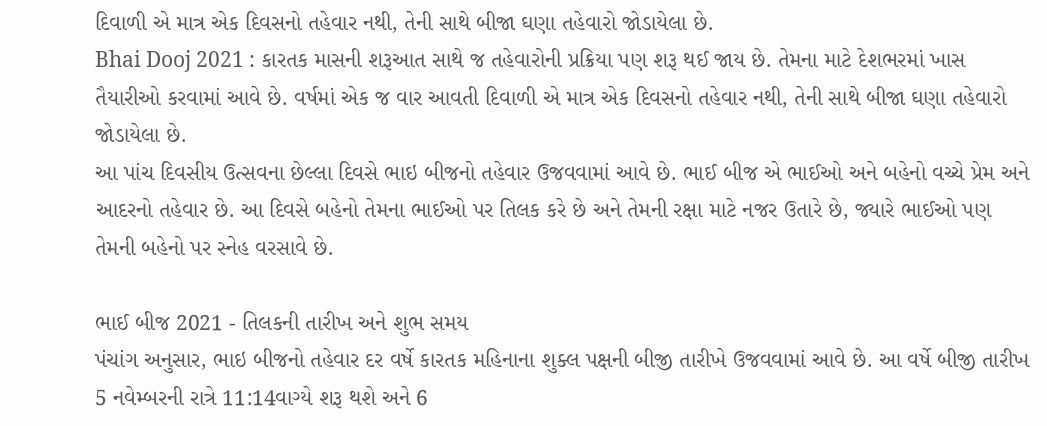દિવાળી એ માત્ર એક દિવસનો તહેવાર નથી, તેની સાથે બીજા ઘણા તહેવારો જોડાયેલા છે.
Bhai Dooj 2021 : કારતક માસની શરૂઆત સાથે જ તહેવારોની પ્રક્રિયા પણ શરૂ થઈ જાય છે. તેમના માટે દેશભરમાં ખાસ તૈયારીઓ કરવામાં આવે છે. વર્ષમાં એક જ વાર આવતી દિવાળી એ માત્ર એક દિવસનો તહેવાર નથી, તેની સાથે બીજા ઘણા તહેવારો જોડાયેલા છે.
આ પાંચ દિવસીય ઉત્સવના છેલ્લા દિવસે ભાઇ બીજનો તહેવાર ઉજવવામાં આવે છે. ભાઈ બીજ એ ભાઈઓ અને બહેનો વચ્ચે પ્રેમ અને આદરનો તહેવાર છે. આ દિવસે બહેનો તેમના ભાઈઓ પર તિલક કરે છે અને તેમની રક્ષા માટે નજર ઉતારે છે, જ્યારે ભાઈઓ પણ તેમની બહેનો પર સ્નેહ વરસાવે છે.

ભાઈ બીજ 2021 - તિલકની તારીખ અને શુભ સમય
પંચાંગ અનુસાર, ભાઇ બીજનો તહેવાર દર વર્ષે કારતક મહિનાના શુક્લ પક્ષની બીજી તારીખે ઉજવવામાં આવે છે. આ વર્ષે બીજી તારીખ 5 નવેમ્બરની રાત્રે 11:14વાગ્યે શરૂ થશે અને 6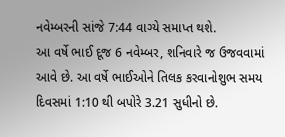નવેમ્બરની સાંજે 7:44 વાગ્યે સમાપ્ત થશે.
આ વર્ષે ભાઈ દૂજ 6 નવેમ્બર, શનિવારે જ ઉજવવામાં આવે છે. આ વર્ષે ભાઈઓને તિલક કરવાનોશુભ સમય દિવસમાં 1:10 થી બપોરે 3.21 સુધીનો છે.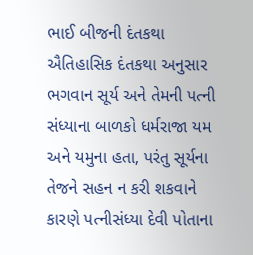ભાઈ બીજની દંતકથા
ઐતિહાસિક દંતકથા અનુસાર ભગવાન સૂર્ય અને તેમની પત્ની સંધ્યાના બાળકો ધર્મરાજા યમ અને યમુના હતા, પરંતુ સૂર્યના તેજને સહન ન કરી શકવાને કારણે પત્નીસંધ્યા દેવી પોતાના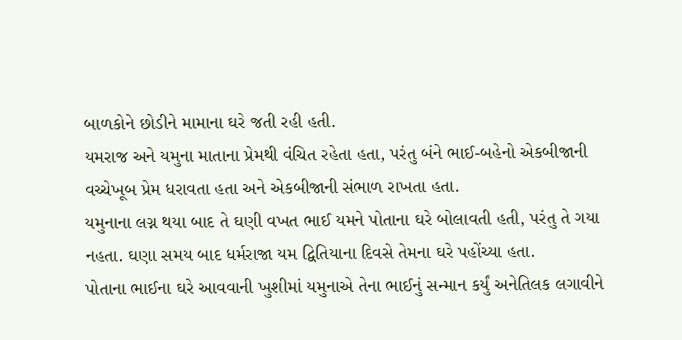બાળકોને છોડીને મામાના ઘરે જતી રહી હતી.
યમરાજ અને યમુના માતાના પ્રેમથી વંચિત રહેતા હતા, પરંતુ બંને ભાઈ-બહેનો એકબીજાની વચ્ચેખૂબ પ્રેમ ધરાવતા હતા અને એકબીજાની સંભાળ રાખતા હતા.
યમુનાના લગ્ન થયા બાદ તે ઘણી વખત ભાઈ યમને પોતાના ઘરે બોલાવતી હતી, પરંતુ તે ગયા નહતા. ઘણા સમય બાદ ધર્મરાજા યમ દ્વિતિયાના દિવસે તેમના ઘરે પહોંચ્યા હતા.
પોતાના ભાઈના ઘરે આવવાની ખુશીમાં યમુનાએ તેના ભાઈનું સન્માન કર્યું અનેતિલક લગાવીને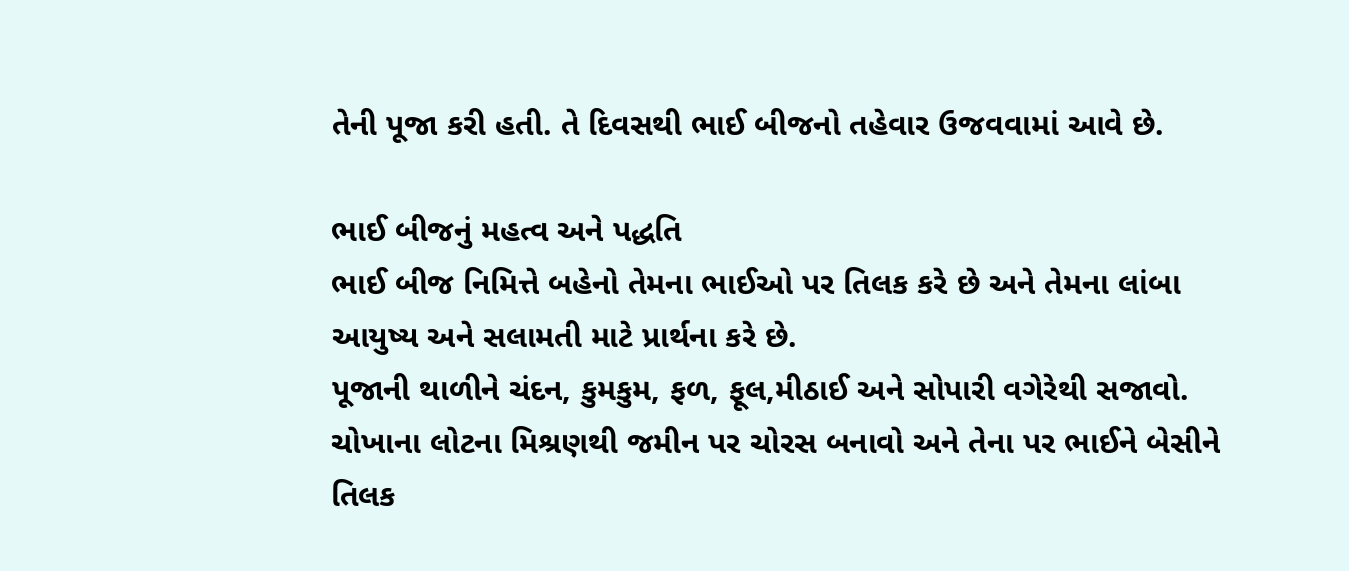તેની પૂજા કરી હતી. તે દિવસથી ભાઈ બીજનો તહેવાર ઉજવવામાં આવે છે.

ભાઈ બીજનું મહત્વ અને પદ્ધતિ
ભાઈ બીજ નિમિત્તે બહેનો તેમના ભાઈઓ પર તિલક કરે છે અને તેમના લાંબા આયુષ્ય અને સલામતી માટે પ્રાર્થના કરે છે.
પૂજાની થાળીને ચંદન, કુમકુમ, ફળ, ફૂલ,મીઠાઈ અને સોપારી વગેરેથી સજાવો. ચોખાના લોટના મિશ્રણથી જમીન પર ચોરસ બનાવો અને તેના પર ભાઈને બેસીને તિલક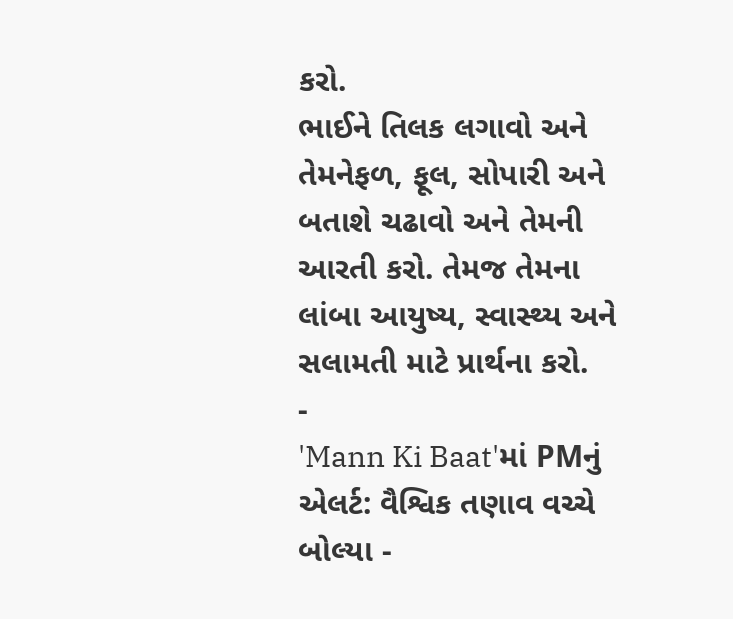કરો.
ભાઈને તિલક લગાવો અને તેમનેફળ, ફૂલ, સોપારી અને બતાશે ચઢાવો અને તેમની આરતી કરો. તેમજ તેમના લાંબા આયુષ્ય, સ્વાસ્થ્ય અને સલામતી માટે પ્રાર્થના કરો.
-
'Mann Ki Baat'માં PMનું એલર્ટ: વૈશ્વિક તણાવ વચ્ચે બોલ્યા -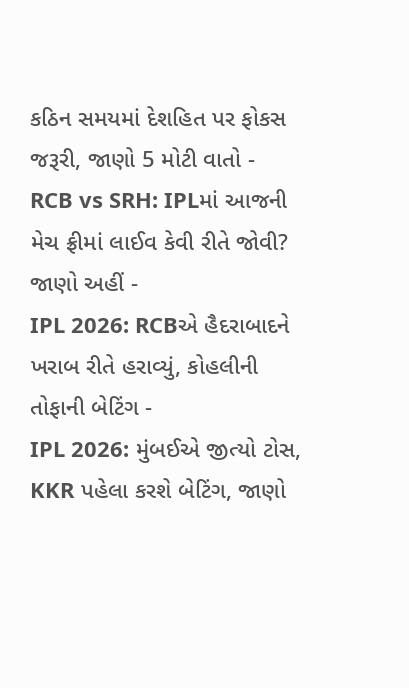કઠિન સમયમાં દેશહિત પર ફોકસ જરૂરી, જાણો 5 મોટી વાતો -
RCB vs SRH: IPLમાં આજની મેચ ફ્રીમાં લાઈવ કેવી રીતે જોવી? જાણો અહીં -
IPL 2026: RCBએ હૈદરાબાદને ખરાબ રીતે હરાવ્યું, કોહલીની તોફાની બેટિંગ -
IPL 2026: મુંબઈએ જીત્યો ટોસ, KKR પહેલા કરશે બેટિંગ, જાણો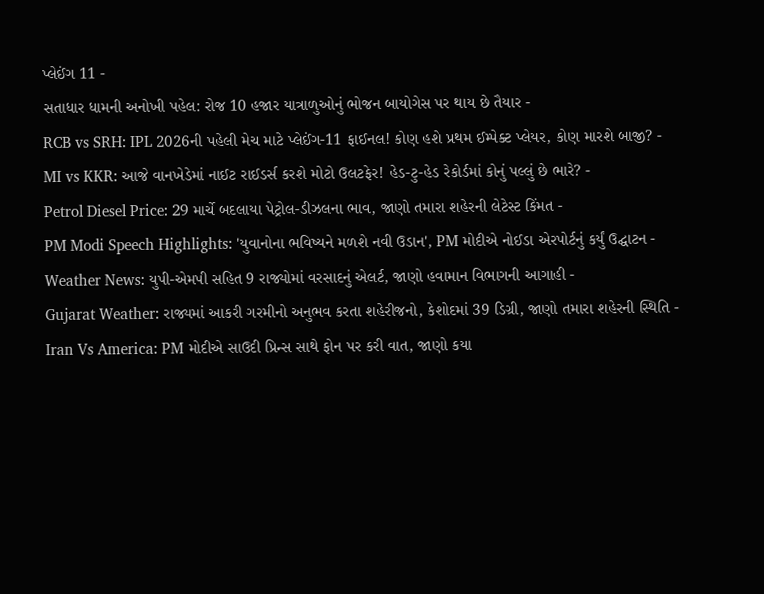પ્લેઈંગ 11 -
સતાધાર ધામની અનોખી પહેલ: રોજ 10 હજાર યાત્રાળુઓનું ભોજન બાયોગેસ પર થાય છે તૈયાર -
RCB vs SRH: IPL 2026ની પહેલી મેચ માટે પ્લેઈંગ-11 ફાઈનલ! કોણ હશે પ્રથમ ઈમ્પેક્ટ પ્લેયર, કોણ મારશે બાજી? -
MI vs KKR: આજે વાનખેડેમાં નાઈટ રાઈડર્સ કરશે મોટો ઉલટફેર! હેડ-ટુ-હેડ રેકોર્ડમાં કોનું પલ્લું છે ભારે? -
Petrol Diesel Price: 29 માર્ચે બદલાયા પેટ્રોલ-ડીઝલના ભાવ, જાણો તમારા શહેરની લેટેસ્ટ કિંમત -
PM Modi Speech Highlights: 'યુવાનોના ભવિષ્યને મળશે નવી ઉડાન', PM મોદીએ નોઈડા એરપોર્ટનું કર્યું ઉદ્ઘાટન -
Weather News: યુપી-એમપી સહિત 9 રાજ્યોમાં વરસાદનું એલર્ટ, જાણો હવામાન વિભાગની આગાહી -
Gujarat Weather: રાજ્યમાં આકરી ગરમીનો અનુભવ કરતા શહેરીજનો, કેશોદમાં 39 ડિગ્રી, જાણો તમારા શહેરની સ્થિતિ -
Iran Vs America: PM મોદીએ સાઉદી પ્રિન્સ સાથે ફોન પર કરી વાત, જાણો કયા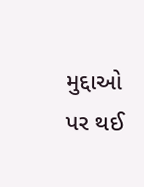મુદ્દાઓ પર થઈ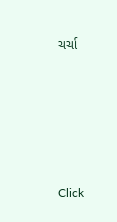ચર્ચા






Click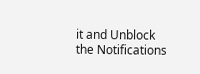it and Unblock the Notifications